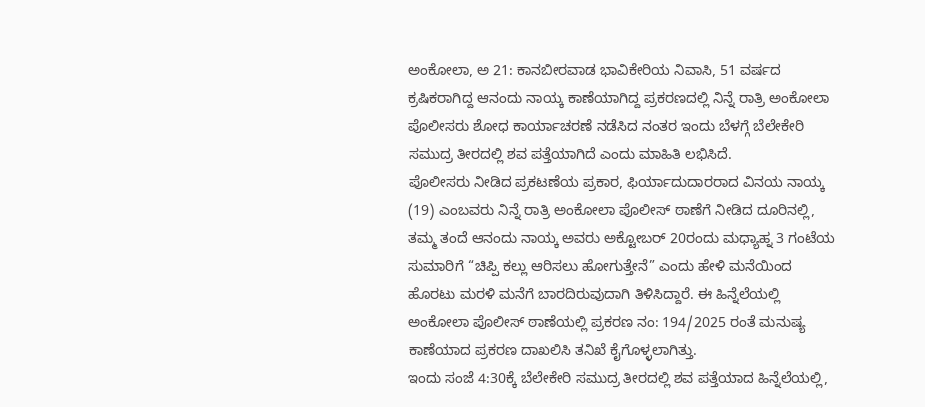ಅಂಕೋಲಾ, ಅ 21: ಕಾನಬೀರವಾಡ ಭಾವಿಕೇರಿಯ ನಿವಾಸಿ, 51 ವರ್ಷದ ಕ್ರಷಿಕರಾಗಿದ್ದ ಆನಂದು ನಾಯ್ಕ ಕಾಣೆಯಾಗಿದ್ದ ಪ್ರಕರಣದಲ್ಲಿ ನಿನ್ನೆ ರಾತ್ರಿ ಅಂಕೋಲಾ ಪೊಲೀಸರು ಶೋಧ ಕಾರ್ಯಾಚರಣೆ ನಡೆಸಿದ ನಂತರ ಇಂದು ಬೆಳಗ್ಗೆ ಬೆಲೇಕೇರಿ ಸಮುದ್ರ ತೀರದಲ್ಲಿ ಶವ ಪತ್ತೆಯಾಗಿದೆ ಎಂದು ಮಾಹಿತಿ ಲಭಿಸಿದೆ.
ಪೊಲೀಸರು ನೀಡಿದ ಪ್ರಕಟಣೆಯ ಪ್ರಕಾರ, ಫಿರ್ಯಾದುದಾರರಾದ ವಿನಯ ನಾಯ್ಕ (19) ಎಂಬವರು ನಿನ್ನೆ ರಾತ್ರಿ ಅಂಕೋಲಾ ಪೊಲೀಸ್ ಠಾಣೆಗೆ ನೀಡಿದ ದೂರಿನಲ್ಲಿ, ತಮ್ಮ ತಂದೆ ಆನಂದು ನಾಯ್ಕ ಅವರು ಅಕ್ಟೋಬರ್ 20ರಂದು ಮಧ್ಯಾಹ್ನ 3 ಗಂಟೆಯ ಸುಮಾರಿಗೆ “ಚಿಪ್ಪಿ ಕಲ್ಲು ಆರಿಸಲು ಹೋಗುತ್ತೇನೆ” ಎಂದು ಹೇಳಿ ಮನೆಯಿಂದ ಹೊರಟು ಮರಳಿ ಮನೆಗೆ ಬಾರದಿರುವುದಾಗಿ ತಿಳಿಸಿದ್ದಾರೆ. ಈ ಹಿನ್ನೆಲೆಯಲ್ಲಿ ಅಂಕೋಲಾ ಪೊಲೀಸ್ ಠಾಣೆಯಲ್ಲಿ ಪ್ರಕರಣ ನಂ: 194/2025 ರಂತೆ ಮನುಷ್ಯ ಕಾಣೆಯಾದ ಪ್ರಕರಣ ದಾಖಲಿಸಿ ತನಿಖೆ ಕೈಗೊಳ್ಳಲಾಗಿತ್ತು.
ಇಂದು ಸಂಜೆ 4:30ಕ್ಕೆ ಬೆಲೇಕೇರಿ ಸಮುದ್ರ ತೀರದಲ್ಲಿ ಶವ ಪತ್ತೆಯಾದ ಹಿನ್ನೆಲೆಯಲ್ಲಿ,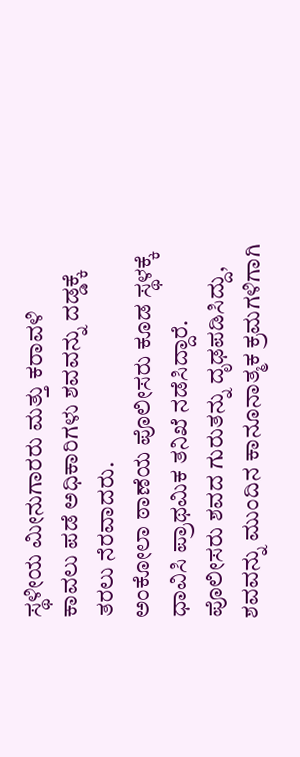ಸ್ಥಳೀಯ ಮೀನುಗಾರರು ಮತ್ತು ಕರಾವಳಿ ಕಾವಲು ಪಡೆ ಅಧಿಕಾರಿಗಳು ಶವವನ್ನು ದಡ್ಡಕ್ಕೆ ತರಲು ನೆರವಾದರು.
ಅಂಕೋಲಾ ಠಾಣೆಯ ಪೊಲೀಸರು ಕೂಡ ಸ್ಥಳಕ್ಕೆ ಧಾವಿಸಿ ಪ್ರಾಥಮಿಕ ತನಿಖೆ ನಡೆಸಿದ್ದಾರೆ. ಪೊಲೀಸರು ಶವದ ಗುರುತನ್ನು ದೃಢಪಡಿಸಿದ್ದು, ಶವವನ್ನು ಮುಂದಿನ ಕಾನೂನಾತ್ಮಕ ಕ್ರಮಗಳಿಗಾಗಿ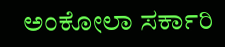ಅಂಕೋಲಾ ಸರ್ಕಾರಿ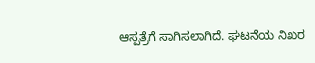ಆಸ್ಪತ್ರೆಗೆ ಸಾಗಿಸಲಾಗಿದೆ. ಘಟನೆಯ ನಿಖರ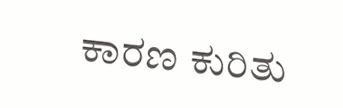ಕಾರಣ ಕುರಿತು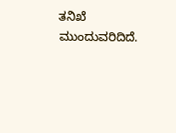ತನಿಖೆ ಮುಂದುವರಿದಿದೆ.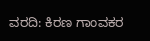ವರದಿ: ಕಿರಣ ಗಾಂವಕರ